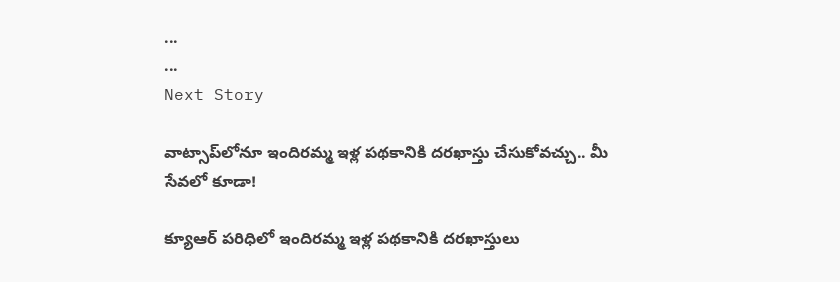...
...
Next Story

వాట్సాప్‌‌లోనూ ఇందిరమ్మ ఇళ్ల పథకానికి దరఖాస్తు చేసుకోవచ్చు.. మీ సేవలో కూడా!

క్యూఆర్ పరిధిలో ఇందిరమ్మ ఇళ్ల పథకానికి దరఖాస్తులు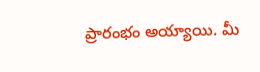ప్రారంభం అయ్యాయి. మీ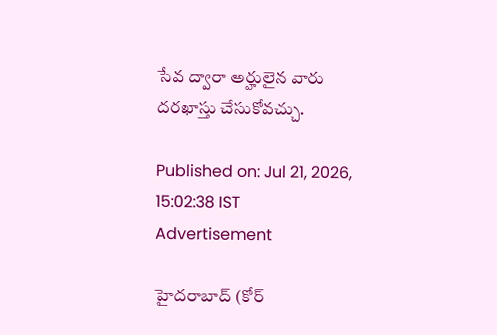సేవ ద్వారా అర్హులైన వారు దరఖాస్తు చేసుకోవచ్చు.

Published on: Jul 21, 2026, 15:02:38 IST
Advertisement

హైదరాబాద్ (కోర్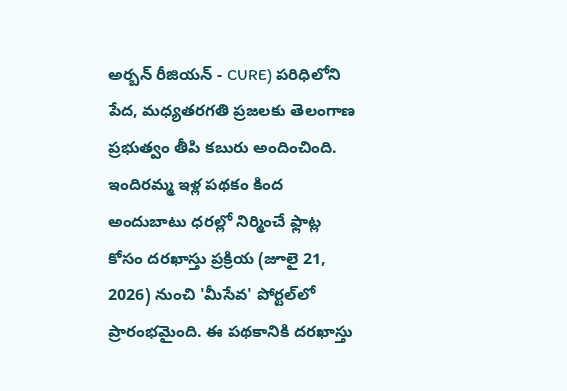అర్బన్ రీజియన్ - CURE) పరిధిలోని పేద, మధ్యతరగతి ప్రజలకు తెలంగాణ ప్రభుత్వం తీపి కబురు అందించింది. ఇందిరమ్మ ఇళ్ల పథకం కింద అందుబాటు ధరల్లో నిర్మించే ఫ్లాట్ల కోసం దరఖాస్తు ప్రక్రియ (జూలై 21, 2026) నుంచి 'మీసేవ' పోర్టల్‌లో ప్రారంభమైంది. ఈ పథకానికి దరఖాస్తు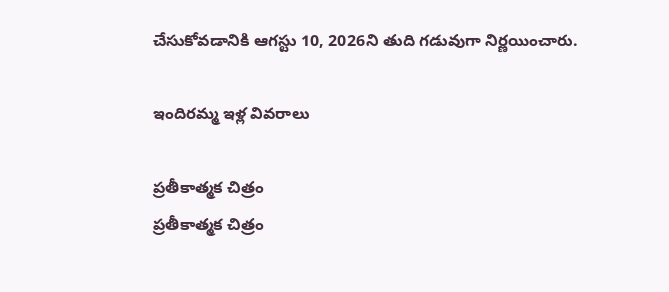చేసుకోవడానికి ఆగస్టు 10, 2026ని తుది గడువుగా నిర్ణయించారు.

ఇందిరమ్మ ఇళ్ల వివరాలు

ప్రతీకాత్మక చిత్రం
ప్రతీకాత్మక చిత్రం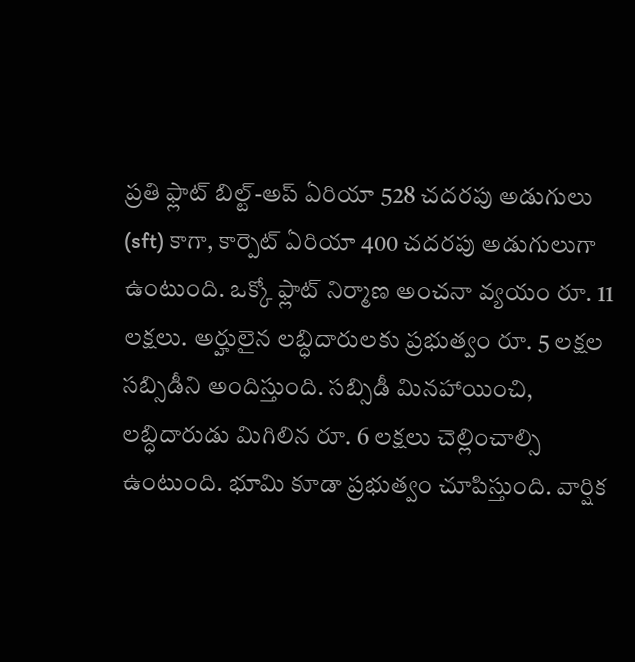ప్రతి ఫ్లాట్ బిల్ట్-అప్ ఏరియా 528 చదరపు అడుగులు (sft) కాగా, కార్పెట్ ఏరియా 400 చదరపు అడుగులుగా ఉంటుంది. ఒక్కో ఫ్లాట్ నిర్మాణ అంచనా వ్యయం రూ. 11 లక్షలు. అర్హులైన లబ్ధిదారులకు ప్రభుత్వం రూ. 5 లక్షల సబ్సిడీని అందిస్తుంది. సబ్సిడీ మినహాయించి, లబ్ధిదారుడు మిగిలిన రూ. 6 లక్షలు చెల్లించాల్సి ఉంటుంది. భూమి కూడా ప్రభుత్వం చూపిస్తుంది. వార్షిక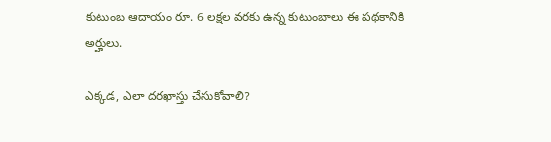కుటుంబ ఆదాయం రూ. 6 లక్షల వరకు ఉన్న కుటుంబాలు ఈ పథకానికి అర్హులు.

ఎక్కడ, ఎలా దరఖాస్తు చేసుకోవాలి?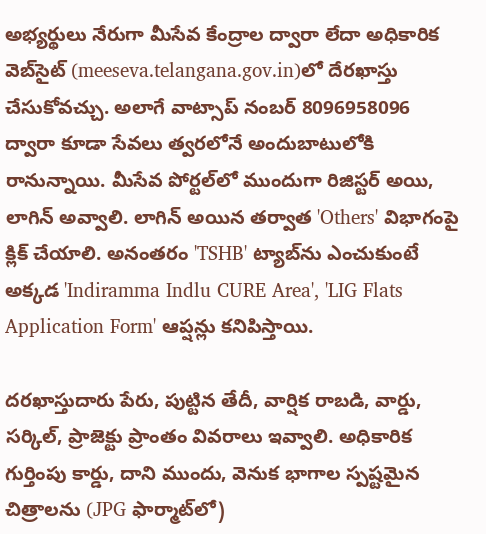అభ్యర్థులు నేరుగా మీసేవ కేంద్రాల ద్వారా లేదా అధికారిక వెబ్‌సైట్ (meeseva.telangana.gov.in)లో దేరఖాస్తు చేసుకోవచ్చు. అలాగే వాట్సాప్ నంబర్ 8096958096 ద్వారా కూడా సేవలు త్వరలోనే అందుబాటులోకి రానున్నాయి. మీసేవ పోర్టల్‌లో ముందుగా రిజిస్టర్ అయి, లాగిన్ అవ్వాలి. లాగిన్ అయిన తర్వాత 'Others' విభాగంపై క్లిక్ చేయాలి. అనంతరం 'TSHB' ట్యాబ్‌ను ఎంచుకుంటే అక్కడ 'Indiramma Indlu CURE Area', 'LIG Flats Application Form' ఆప్షన్లు కనిపిస్తాయి.

దరఖాస్తుదారు పేరు, పుట్టిన తేదీ, వార్షిక రాబడి, వార్డు, సర్కిల్, ప్రాజెక్టు ప్రాంతం వివరాలు ఇవ్వాలి. అధికారిక గుర్తింపు కార్డు, దాని ముందు, వెనుక భాగాల స్పష్టమైన చిత్రాలను (JPG ఫార్మాట్‌లో)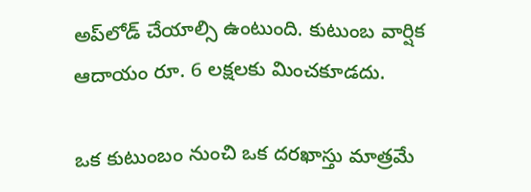అప్‌లోడ్ చేయాల్సి ఉంటుంది. కుటుంబ వార్షిక ఆదాయం రూ. 6 లక్షలకు మించకూడదు.

ఒక కుటుంబం నుంచి ఒక దరఖాస్తు మాత్రమే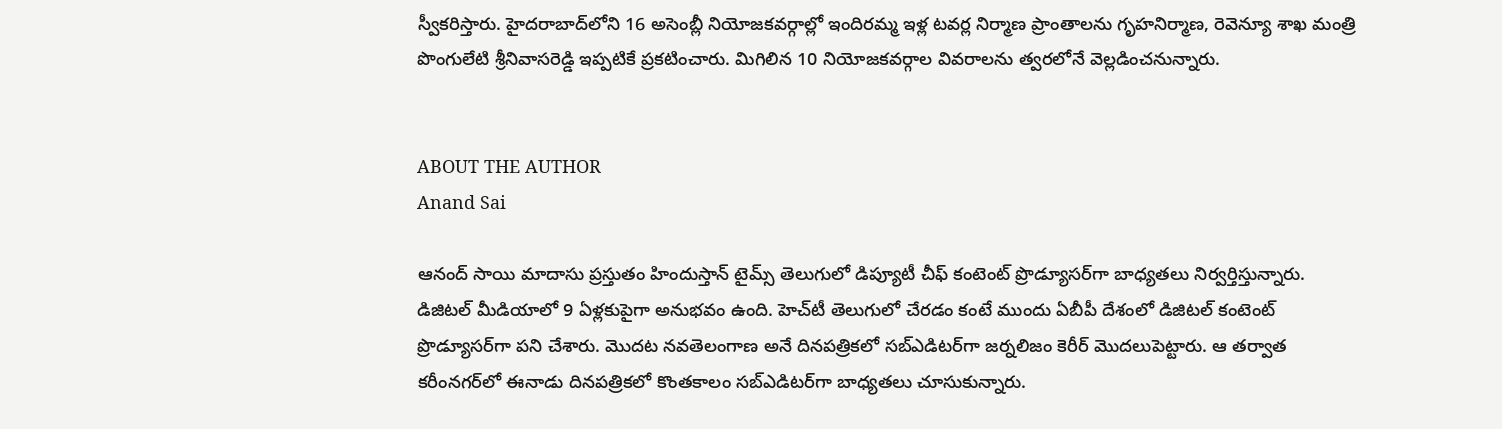స్వీకరిస్తారు. హైదరాబాద్‌లోని 16 అసెంబ్లీ నియోజకవర్గాల్లో ఇందిరమ్మ ఇళ్ల టవర్ల నిర్మాణ ప్రాంతాలను గృహనిర్మాణ, రెవెన్యూ శాఖ మంత్రి పొంగులేటి శ్రీనివాసరెడ్డి ఇప్పటికే ప్రకటించారు. మిగిలిన 10 నియోజకవర్గాల వివరాలను త్వరలోనే వెల్లడించనున్నారు.


ABOUT THE AUTHOR
Anand Sai

ఆనంద్ సాయి మాదాసు ప్రస్తుతం హిందుస్తాన్ టైమ్స్ తెలుగులో డిప్యూటీ చీఫ్ కంటెంట్ ప్రొడ్యూసర్‌గా బాధ్యతలు నిర్వర్తిస్తున్నారు. డిజిటల్ మీడియాలో 9 ఏళ్లకుపైగా అనుభవం ఉంది. హెచ్‌టీ తెలుగులో చేరడం కంటే ముందు ఏబీపీ దేశంలో డిజిటల్ కంటెంట్ ప్రొడ్యూసర్‌గా పని చేశారు. మెుదట నవతెలంగాణ అనే దినపత్రికలో సబ్ఎడిటర్‌గా జర్నలిజం కెరీర్ మెుదలుపెట్టారు. ఆ తర్వాత కరీంనగర్‌లో ఈనాడు దినపత్రికలో కొంతకాలం సబ్‌ఎడిటర్‌గా బాధ్యతలు చూసుకున్నారు.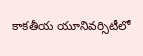కాకతీయ యూనివర్సిటీలో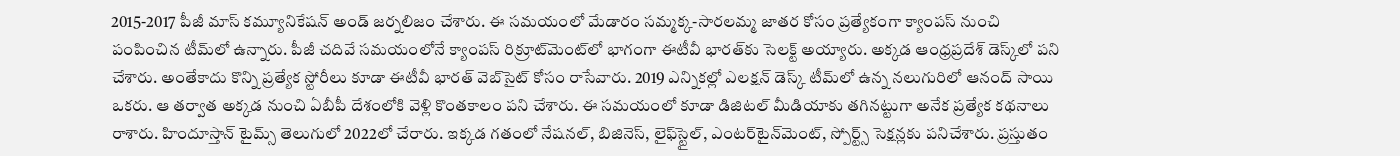2015-2017 పీజీ మాస్ కమ్యూనికేషన్ అండ్ జర్నలిజం చేశారు. ఈ సమయంలో మేడారం సమ్మక్క-సారలమ్మ జాతర కోసం ప్రత్యేకంగా క్యాంపస్ నుంచి పంపించిన టీమ్‌లో ఉన్నారు. పీజీ చదివే సమయంలోనే క్యాంపస్ రిక్రూట్‌మెంట్‌లో భాగంగా ఈటీవీ భారత్‌కు సెలక్ట్ అయ్యారు. అక్కడ ఆంధ్రప్రదేశ్‌ డెస్క్‌లో పని చేశారు. అంతేకాదు కొన్ని ప్రత్యేక స్టోరీలు కూడా ఈటీవీ భారత్ వెబ్‌సైట్ కోసం రాసేవారు. 2019 ఎన్నికల్లో ఎలక్షన్ డెస్క్‌ టీమ్‌లో ఉన్న నలుగురిలో ఆనంద్ సాయి ఒకరు. ఆ తర్వాత అక్కడ నుంచి ఏబీపీ దేశంలోకి వెళ్లి కొంతకాలం పని చేశారు. ఈ సమయంలో కూడా డిజిటల్ మీడియాకు తగినట్టుగా అనేక ప్రత్యేక కథనాలు రాశారు. హిందూస్తాన్ టైమ్స్‌ తెలుగులో 2022లో చేరారు. ఇక్కడ గతంలో నేషనల్, బిజినెస్, లైఫ్‌స్టైల్, ఎంటర్‌టైన్‌మెంట్‌, స్పోర్ట్స్‌ సెక్షన్లకు పనిచేశారు. ప్రస్తుతం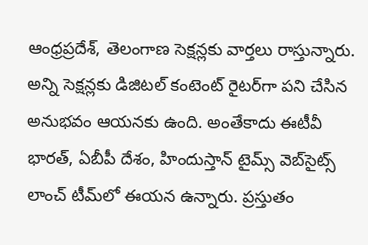ఆంధ్రప్రదేశ్, తెలంగాణ సెక్షన్లకు వార్తలు రాస్తున్నారు. అన్ని సెక్షన్లకు డిజిటల్ కంటెంట్ రైటర్‌గా పని చేసిన అనుభవం ఆయనకు ఉంది. అంతేకాదు ఈటీవీ భారత్, ఏబీపీ దేశం, హిందుస్తాన్ టైమ్స్ వెబ్‌సైట్స్ లాంచ్ టీమ్‌లో ఈయన ఉన్నారు. ప్రస్తుతం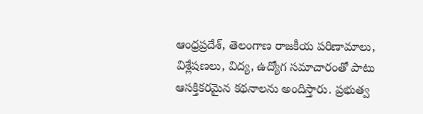ఆంధ్రప్రదేశ్, తెలంగాణ రాజకీయ పరిణామాలు, విశ్లేషణలు, విద్య, ఉద్యోగ సమాచారంతో పాటు ఆసక్తికరమైన కథనాలను అందిస్తారు. ప్రభుత్వ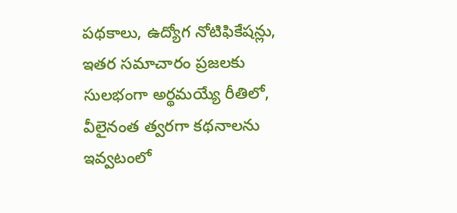పథకాలు, ఉద్యోగ నోటిఫికేషన్లు, ఇతర సమాచారం ప్రజలకు సులభంగా అర్థమయ్యే రీతిలో, వీలైనంత త్వరగా కథనాలను ఇవ్వటంలో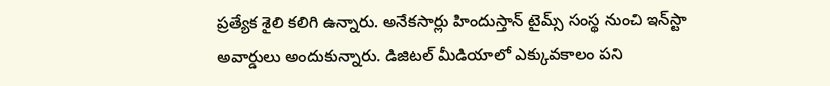ప్రత్యేక శైలి కలిగి ఉన్నారు. అనేకసార్లు హిందుస్తాన్ టైమ్స్ సంస్థ నుంచి ఇన్‌స్టా అవార్డులు అందుకున్నారు. డిజిటల్ మీడియాలో ఎక్కువకాలం పని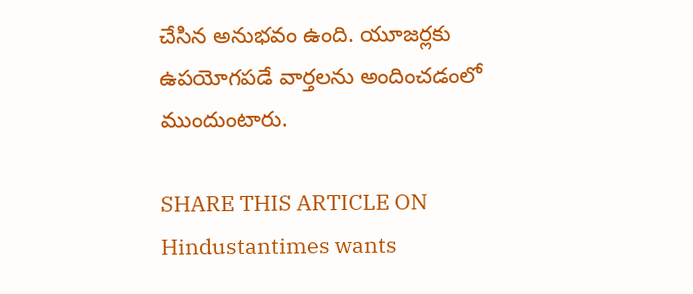చేసిన అనుభవం ఉంది. యూజర్లకు ఉపయోగపడే వార్తలను అందించడంలో ముందుంటారు.

SHARE THIS ARTICLE ON
Hindustantimes wants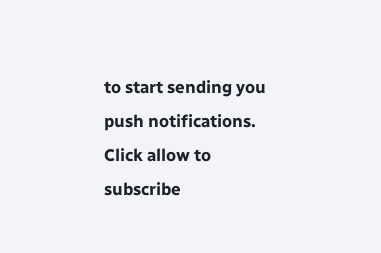to start sending you push notifications. Click allow to subscribe